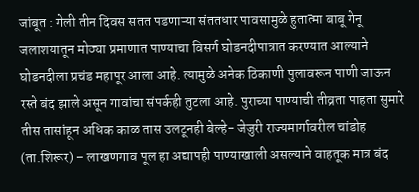जांबूत : गेली तीन दिवस सतत पडणाऱ्या संततधार पावसामुळे हुतात्मा बाबू गेनू जलाशयातून मोठ्या प्रमाणात पाण्याचा विसर्ग घोडनदीपात्रात करण्यात आल्याने घोडनदीला प्रचंड महापूर आला आहे. त्यामुळे अनेक ठिकाणी पुलावरून पाणी जाऊन रस्ते बंद झाले असून गावांचा संपर्कही तुटला आहे. पुराच्या पाण्याची तीव्रता पाहता सुमारे तीस तासांहून अधिक काळ तास उलटूनही बेल्हे- जेजुरी राज्यमार्गावरील चांडोह (ता.शिरूर) – लाखणगाव पूल हा अद्यापही पाण्याखाली असल्याने वाहतूक मात्र बंद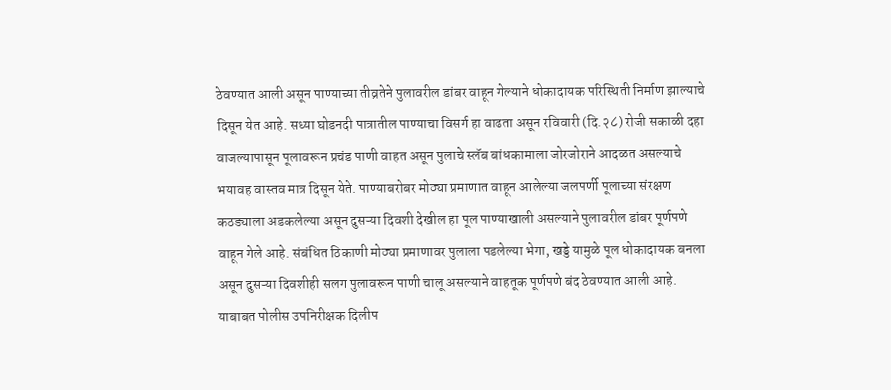ठेवण्यात आली असून पाण्याच्या तीव्रतेने पुलावरील डांबर वाहून गेल्याने धोकादायक परिस्थिती निर्माण झाल्याचे दिसून येत आहे. सध्या घोडनदी पात्रातील पाण्याचा विसर्ग हा वाढता असून रविवारी (दि.२८) रोजी सकाळी दहा वाजल्यापासून पूलावरून प्रचंड पाणी वाहत असून पुलाचे स्लॅब बांधकामाला जोरजोराने आदळत असल्याचे भयावह वास्तव मात्र दिसून येते. पाण्याबरोबर मोठ्या प्रमाणात वाहून आलेल्या जलपर्णी पूलाच्या संरक्षण कठड्याला अडकलेल्या असून दुसऱ्या दिवशी देखील हा पूल पाण्याखाली असल्याने पुलावरील डांबर पूर्णपणे वाहून गेले आहे. संबंधित ठिकाणी मोठ्या प्रमाणावर पुलाला पडलेल्या भेगा, खड्डे यामुळे पूल धोकादायक बनला असून दुसऱ्या दिवशीही सलग पुलावरून पाणी चालू असल्याने वाहतूक पूर्णपणे बंद ठेवण्यात आली आहे. याबाबत पोलीस उपनिरीक्षक दिलीप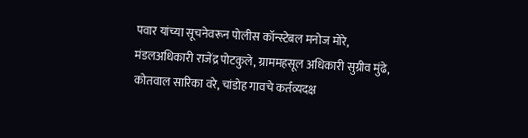पवार यांच्या सूचनेवरून पोलीस कॉन्स्टेबल मनोज मोरे, मंडलअधिकारी राजेंद्र पोटकुले, ग्राममहसूल अधिकारी सुग्रीव मुंढे, कोतवाल सारिका वरे, चांडोह गावचे कर्तव्यदक्ष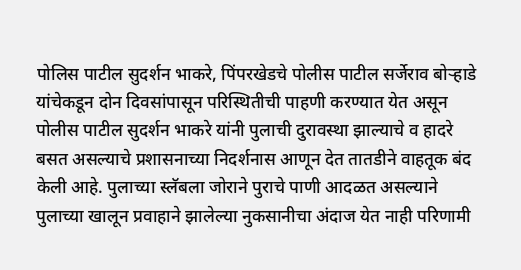पोलिस पाटील सुदर्शन भाकरे, पिंपरखेडचे पोलीस पाटील सर्जेराव बोऱ्हाडे यांचेकडून दोन दिवसांपासून परिस्थितीची पाहणी करण्यात येत असून पोलीस पाटील सुदर्शन भाकरे यांनी पुलाची दुरावस्था झाल्याचे व हादरे बसत असल्याचे प्रशासनाच्या निदर्शनास आणून देत तातडीने वाहतूक बंद केली आहे. पुलाच्या स्लॅबला जोराने पुराचे पाणी आदळत असल्याने पुलाच्या खालून प्रवाहाने झालेल्या नुकसानीचा अंदाज येत नाही परिणामी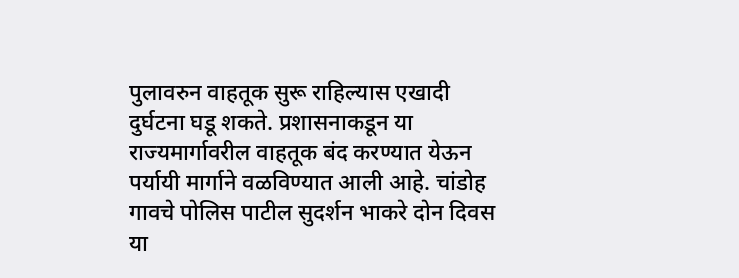पुलावरुन वाहतूक सुरू राहिल्यास एखादी दुर्घटना घडू शकते. प्रशासनाकडून या राज्यमार्गावरील वाहतूक बंद करण्यात येऊन पर्यायी मार्गाने वळविण्यात आली आहे. चांडोह गावचे पोलिस पाटील सुदर्शन भाकरे दोन दिवस या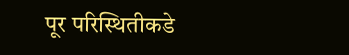पूर परिस्थितीकडे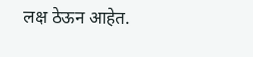लक्ष ठेऊन आहेत.